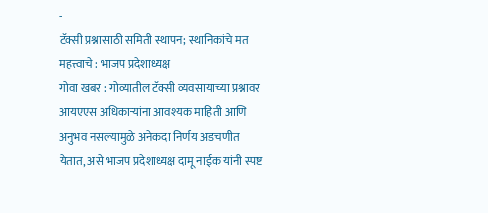-
टॅक्सी प्रश्नासाठी समिती स्थापन; स्थानिकांचे मत महत्त्वाचे : भाजप प्रदेशाध्यक्ष
गोवा खबर : गोव्यातील टॅक्सी व्यवसायाच्या प्रश्नावर आयएएस अधिकाऱ्यांना आवश्यक माहिती आणि अनुभव नसल्यामुळे अनेकदा निर्णय अडचणीत येतात, असे भाजप प्रदेशाध्यक्ष दामू नाईक यांनी स्पष्ट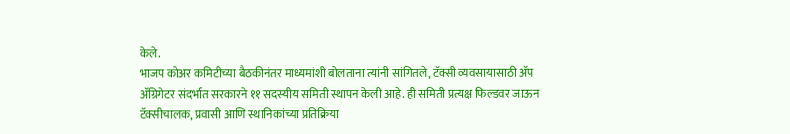केले.
भाजप कोअर कमिटीच्या बैठकीनंतर माध्यमांशी बोलताना त्यांनी सांगितले, टॅक्सी व्यवसायासाठी ॲप ॲग्रिगेटर संदर्भात सरकारने ११ सदस्यीय समिती स्थापन केली आहे. ही समिती प्रत्यक्ष फिल्डवर जाऊन टॅक्सीचालक, प्रवासी आणि स्थानिकांच्या प्रतिक्रिया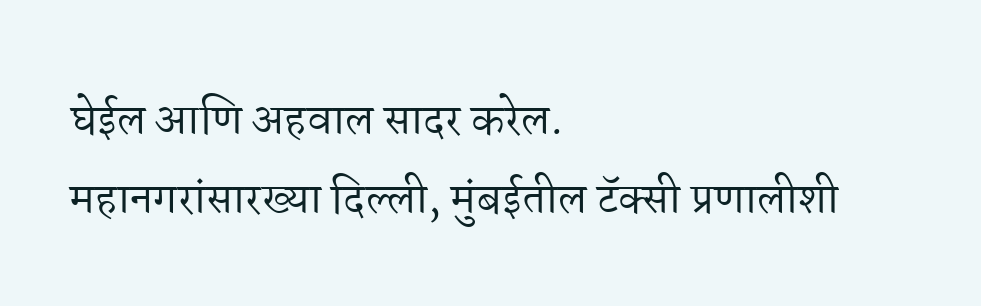घेईल आणि अहवाल सादर करेल.
महानगरांसारख्या दिल्ली, मुंबईतील टॅक्सी प्रणालीशी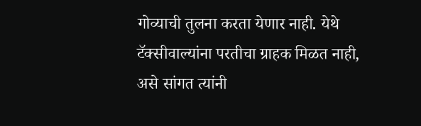गोव्याची तुलना करता येणार नाही. येथे टॅक्सीवाल्यांना परतीचा ग्राहक मिळत नाही, असे सांगत त्यांनी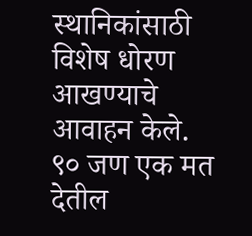स्थानिकांसाठी विशेष धोरण आखण्याचे आवाहन केले.
९० जण एक मत देतील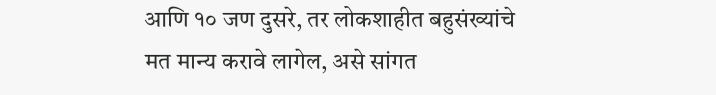आणि १० जण दुसरे, तर लोकशाहीत बहुसंख्यांचे मत मान्य करावे लागेल, असे सांगत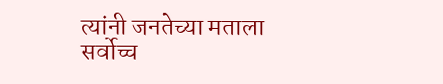त्यांनी जनतेच्या मताला सर्वोच्च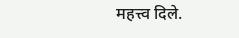महत्त्व दिले.